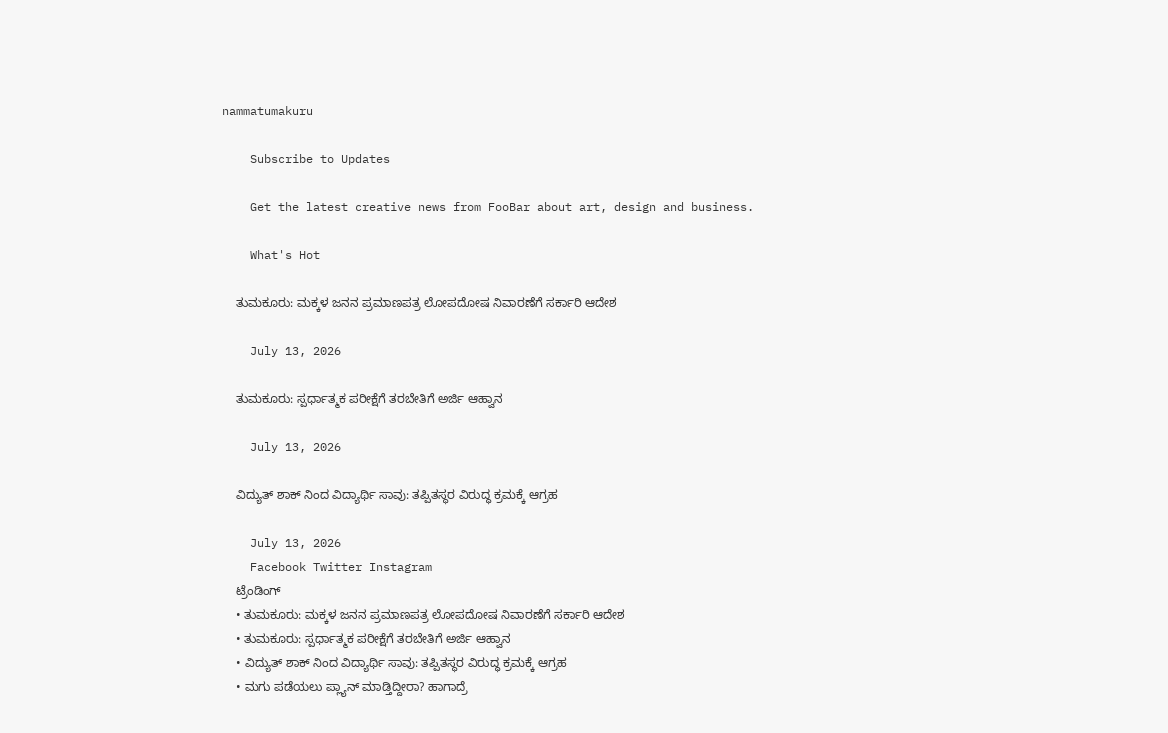nammatumakuru

    Subscribe to Updates

    Get the latest creative news from FooBar about art, design and business.

    What's Hot

    ತುಮಕೂರು: ಮಕ್ಕಳ ಜನನ ಪ್ರಮಾಣಪತ್ರ ಲೋಪದೋಷ ನಿವಾರಣೆಗೆ ಸರ್ಕಾರಿ ಆದೇಶ

    July 13, 2026

    ತುಮಕೂರು: ಸ್ಪರ್ಧಾತ್ಮಕ ಪರೀಕ್ಷೆಗೆ ತರಬೇತಿಗೆ ಅರ್ಜಿ ಆಹ್ವಾನ

    July 13, 2026

    ವಿದ್ಯುತ್ ಶಾಕ್‌ ನಿಂದ ವಿದ್ಯಾರ್ಥಿ ಸಾವು: ತಪ್ಪಿತಸ್ಥರ ವಿರುದ್ಧ ಕ್ರಮಕ್ಕೆ ಆಗ್ರಹ

    July 13, 2026
    Facebook Twitter Instagram
    ಟ್ರೆಂಡಿಂಗ್
    • ತುಮಕೂರು: ಮಕ್ಕಳ ಜನನ ಪ್ರಮಾಣಪತ್ರ ಲೋಪದೋಷ ನಿವಾರಣೆಗೆ ಸರ್ಕಾರಿ ಆದೇಶ
    • ತುಮಕೂರು: ಸ್ಪರ್ಧಾತ್ಮಕ ಪರೀಕ್ಷೆಗೆ ತರಬೇತಿಗೆ ಅರ್ಜಿ ಆಹ್ವಾನ
    • ವಿದ್ಯುತ್ ಶಾಕ್‌ ನಿಂದ ವಿದ್ಯಾರ್ಥಿ ಸಾವು: ತಪ್ಪಿತಸ್ಥರ ವಿರುದ್ಧ ಕ್ರಮಕ್ಕೆ ಆಗ್ರಹ
    • ಮಗು ಪಡೆಯಲು ಪ್ಲ್ಯಾನ್ ಮಾಡ್ತಿದ್ದೀರಾ? ಹಾಗಾದ್ರೆ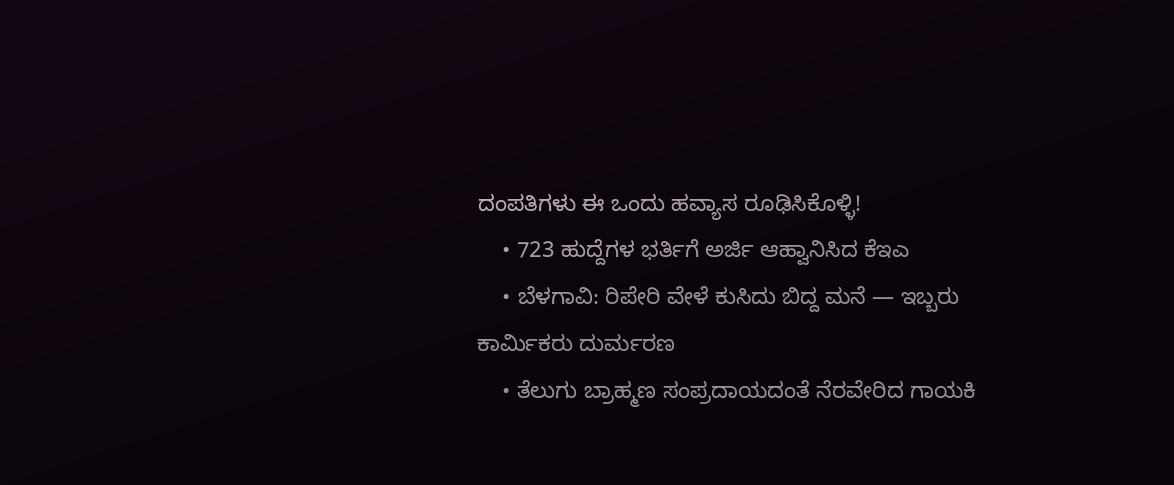ದಂಪತಿಗಳು ಈ ಒಂದು ಹವ್ಯಾಸ ರೂಢಿಸಿಕೊಳ್ಳಿ!
    • 723 ಹುದ್ದೆಗಳ ಭರ್ತಿಗೆ ಅರ್ಜಿ ಆಹ್ವಾನಿಸಿದ ಕೆಇಎ
    • ಬೆಳಗಾವಿ: ರಿಪೇರಿ ವೇಳೆ ಕುಸಿದು ಬಿದ್ದ ಮನೆ — ಇಬ್ಬರು ಕಾರ್ಮಿಕರು ದುರ್ಮರಣ
    • ತೆಲುಗು ಬ್ರಾಹ್ಮಣ ಸಂಪ್ರದಾಯದಂತೆ ನೆರವೇರಿದ ಗಾಯಕಿ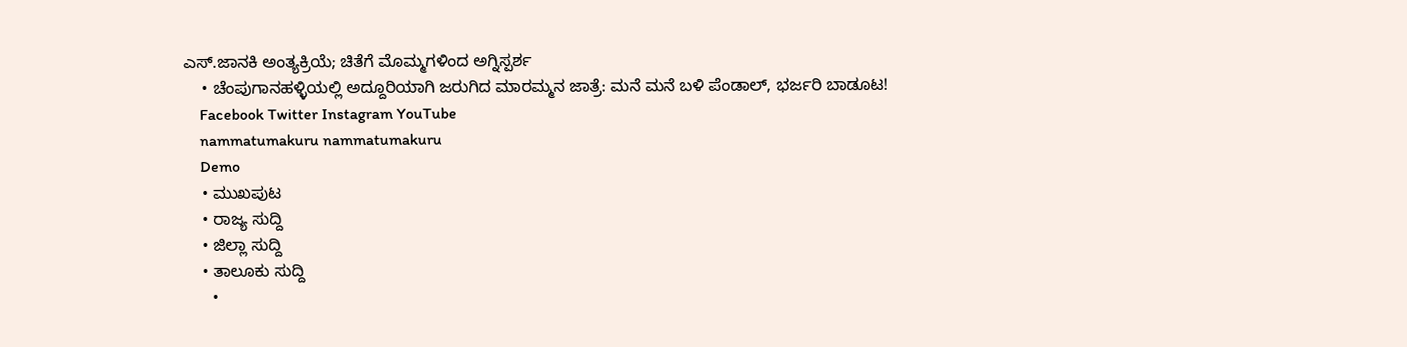ಎಸ್.ಜಾನಕಿ ಅಂತ್ಯಕ್ರಿಯೆ; ಚಿತೆಗೆ ಮೊಮ್ಮಗಳಿಂದ ಅಗ್ನಿಸ್ಪರ್ಶ
    • ಚೆಂಪುಗಾನಹಳ್ಳಿಯಲ್ಲಿ ಅದ್ದೂರಿಯಾಗಿ ಜರುಗಿದ ಮಾರಮ್ಮನ ಜಾತ್ರೆ: ಮನೆ ಮನೆ ಬಳಿ ಪೆಂಡಾಲ್, ಭರ್ಜರಿ ಬಾಡೂಟ!
    Facebook Twitter Instagram YouTube
    nammatumakuru nammatumakuru
    Demo
    • ಮುಖಪುಟ
    • ರಾಜ್ಯ ಸುದ್ದಿ
    • ಜಿಲ್ಲಾ ಸುದ್ದಿ
    • ತಾಲೂಕು ಸುದ್ದಿ
      •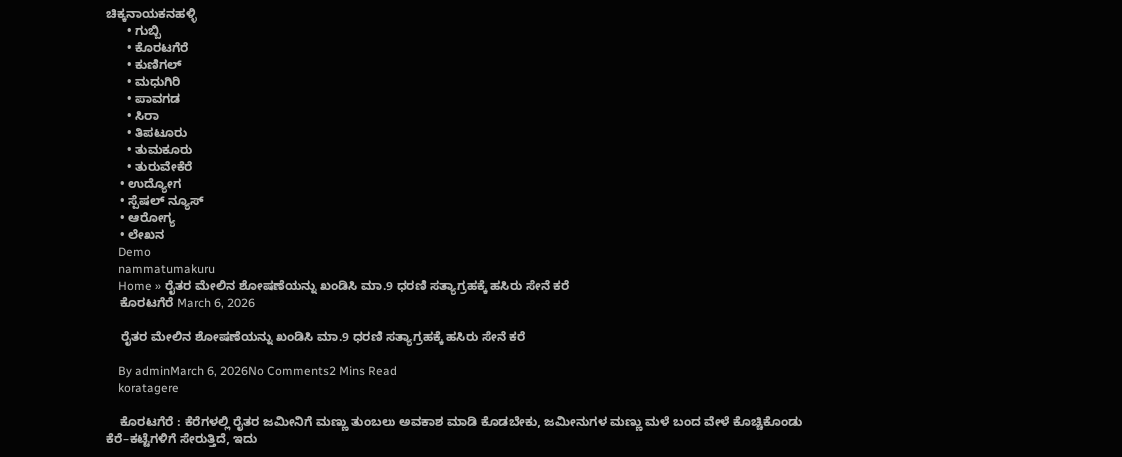ಚಿಕ್ಕನಾಯಕನಹಳ್ಳಿ
      • ಗುಬ್ಬಿ
      • ಕೊರಟಗೆರೆ
      • ಕುಣಿಗಲ್
      • ಮಧುಗಿರಿ
      • ಪಾವಗಡ
      • ಸಿರಾ
      • ತಿಪಟೂರು
      • ತುಮಕೂರು
      • ತುರುವೇಕೆರೆ
    • ಉದ್ಯೋಗ
    • ಸ್ಪೆಷಲ್ ನ್ಯೂಸ್
    • ಆರೋಗ್ಯ
    • ಲೇಖನ
    Demo
    nammatumakuru
    Home » ರೈತರ ಮೇಲಿನ ಶೋಷಣೆಯನ್ನು ಖಂಡಿಸಿ ಮಾ.9 ಧರಣಿ ಸತ್ಯಾಗ್ರಹಕ್ಕೆ ಹಸಿರು ಸೇನೆ ಕರೆ
    ಕೊರಟಗೆರೆ March 6, 2026

    ರೈತರ ಮೇಲಿನ ಶೋಷಣೆಯನ್ನು ಖಂಡಿಸಿ ಮಾ.9 ಧರಣಿ ಸತ್ಯಾಗ್ರಹಕ್ಕೆ ಹಸಿರು ಸೇನೆ ಕರೆ

    By adminMarch 6, 2026No Comments2 Mins Read
    koratagere

    ಕೊರಟಗೆರೆ : ಕೆರೆಗಳಲ್ಲಿ ರೈತರ ಜಮೀನಿಗೆ ಮಣ್ಣು ತುಂಬಲು ಅವಕಾಶ ಮಾಡಿ ಕೊಡಬೇಕು, ಜಮೀನುಗಳ ಮಣ್ಣು ಮಳೆ ಬಂದ ವೇಳೆ ಕೊಚ್ಚಿಕೊಂಡು ಕೆರೆ–ಕಟ್ಟೆಗಳಿಗೆ ಸೇರುತ್ತಿದೆ, ಇದು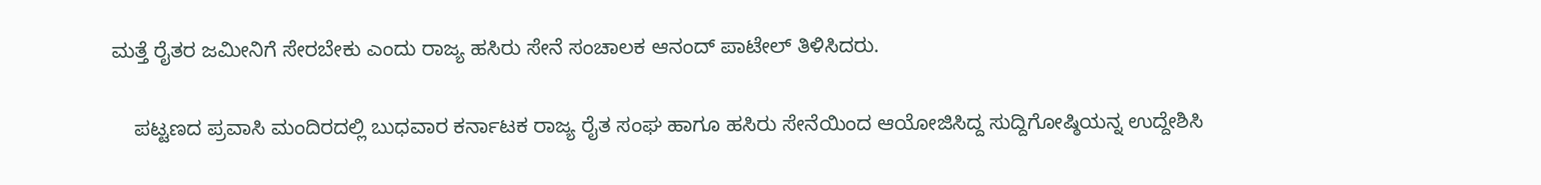ಮತ್ತೆ ರೈತರ ಜಮೀನಿಗೆ ಸೇರಬೇಕು ಎಂದು ರಾಜ್ಯ ಹಸಿರು ಸೇನೆ ಸಂಚಾಲಕ ಆನಂದ್ ಪಾಟೇಲ್ ತಿಳಿಸಿದರು.

    ಪಟ್ಟಣದ ಪ್ರವಾಸಿ ಮಂದಿರದಲ್ಲಿ ಬುಧವಾರ ಕರ್ನಾಟಕ ರಾಜ್ಯ ರೈತ ಸಂಘ ಹಾಗೂ ಹಸಿರು ಸೇನೆಯಿಂದ ಆಯೋಜಿಸಿದ್ದ ಸುದ್ದಿಗೋಷ್ಠಿಯನ್ನ ಉದ್ದೇಶಿಸಿ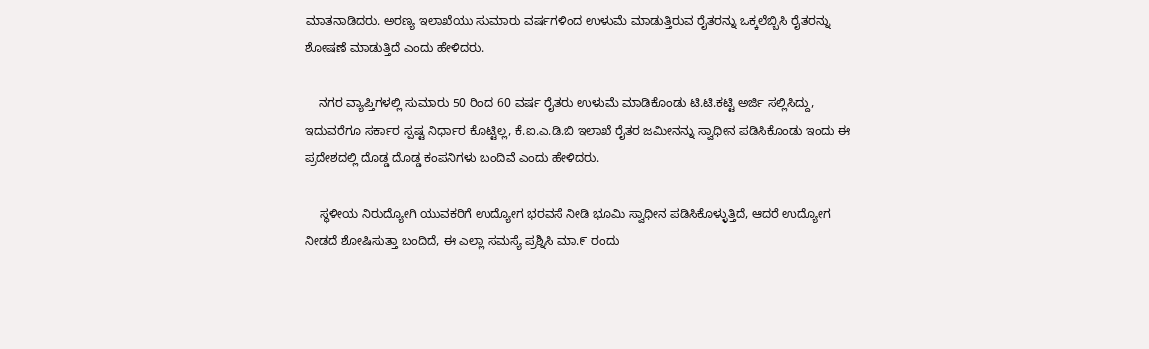ಮಾತನಾಡಿದರು. ಅರಣ್ಯ ಇಲಾಖೆಯು ಸುಮಾರು ವರ್ಷಗಳಿಂದ ಉಳುಮೆ ಮಾಡುತ್ತಿರುವ ರೈತರನ್ನು ಒಕ್ಕಲೆಬ್ಬಿಸಿ ರೈತರನ್ನು ಶೋಷಣೆ ಮಾಡುತ್ತಿದೆ ಎಂದು ಹೇಳಿದರು.

    ನಗರ ವ್ಯಾಪ್ತಿಗಳಲ್ಲಿ ಸುಮಾರು 50 ರಿಂದ 60 ವರ್ಷ ರೈತರು ಉಳುಮೆ ಮಾಡಿಕೊಂಡು ಟಿ.ಟಿ.ಕಟ್ಟಿ ಅರ್ಜಿ ಸಲ್ಲಿಸಿದ್ದು, ಇದುವರೆಗೂ ಸರ್ಕಾರ ಸ್ಪಷ್ಟ ನಿರ್ಧಾರ ಕೊಟ್ಟಿಲ್ಲ, ಕೆ.ಐ.ಎ.ಡಿ.ಬಿ ಇಲಾಖೆ ರೈತರ ಜಮೀನನ್ನು ಸ್ವಾಧೀನ ಪಡಿಸಿಕೊಂಡು ಇಂದು ಈ ಪ್ರದೇಶದಲ್ಲಿ ದೊಡ್ಡ ದೊಡ್ಡ ಕಂಪನಿಗಳು ಬಂದಿವೆ ಎಂದು ಹೇಳಿದರು.

    ಸ್ಥಳೀಯ ನಿರುದ್ಯೋಗಿ ಯುವಕರಿಗೆ ಉದ್ಯೋಗ ಭರವಸೆ ನೀಡಿ ಭೂಮಿ ಸ್ವಾಧೀನ ಪಡಿಸಿಕೊಳ್ಳುತ್ತಿದೆ, ಆದರೆ ಉದ್ಯೋಗ ನೀಡದೆ ಶೋಷಿಸುತ್ತಾ ಬಂದಿದೆ, ಈ ಎಲ್ಲಾ ಸಮಸ್ಯೆ ಪ್ರಶ್ನಿಸಿ ಮಾ.೯ ರಂದು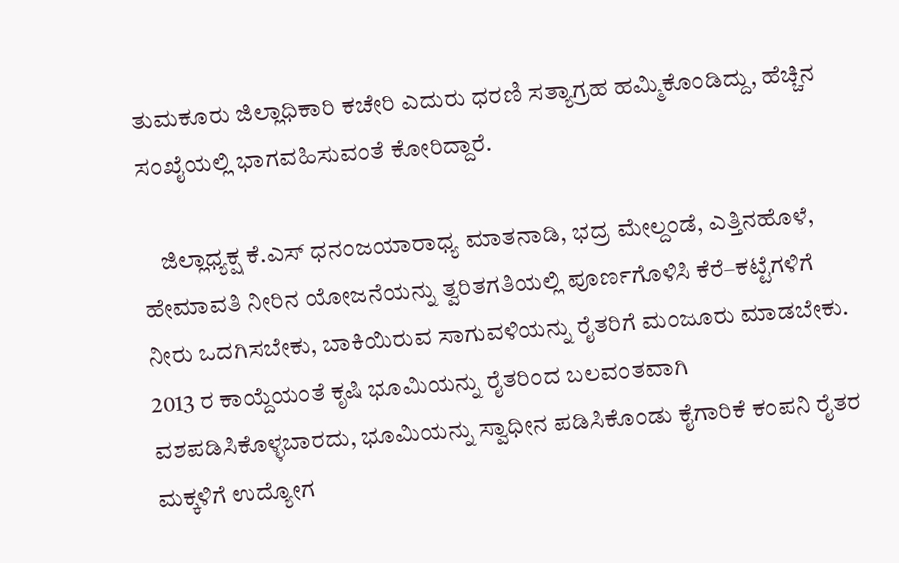ತುಮಕೂರು ಜಿಲ್ಲಾಧಿಕಾರಿ ಕಚೇರಿ ಎದುರು ಧರಣಿ ಸತ್ಯಾಗ್ರಹ ಹಮ್ಮಿಕೊಂಡಿದ್ದು, ಹೆಚ್ಚಿನ ಸಂಖೈಯಲ್ಲಿ ಭಾಗವಹಿಸುವಂತೆ ಕೋರಿದ್ದಾರೆ.

    ಜಿಲ್ಲಾಧ್ಯಕ್ಷ ಕೆ.ಎಸ್ ಧನಂಜಯಾರಾಧ್ಯ ಮಾತನಾಡಿ, ಭದ್ರ ಮೇಲ್ದಂಡೆ, ಎತ್ತಿನಹೊಳೆ, ಹೇಮಾವತಿ ನೀರಿನ ಯೋಜನೆಯನ್ನು ತ್ವರಿತಗತಿಯಲ್ಲಿ ಪೂರ್ಣಗೊಳಿಸಿ ಕೆರೆ–ಕಟ್ಟೆಗಳಿಗೆ ನೀರು ಒದಗಿಸಬೇಕು, ಬಾಕಿಯಿರುವ ಸಾಗುವಳಿಯನ್ನು ರೈತರಿಗೆ ಮಂಜೂರು ಮಾಡಬೇಕು. 2013 ರ ಕಾಯ್ದೆಯಂತೆ ಕೃಷಿ ಭೂಮಿಯನ್ನು ರೈತರಿಂದ ಬಲವಂತವಾಗಿ ವಶಪಡಿಸಿಕೊಳ್ಳಬಾರದು, ಭೂಮಿಯನ್ನು ಸ್ವಾಧೀನ ಪಡಿಸಿಕೊಂಡು ಕೈಗಾರಿಕೆ ಕಂಪನಿ ರೈತರ ಮಕ್ಕಳಿಗೆ ಉದ್ಯೋಗ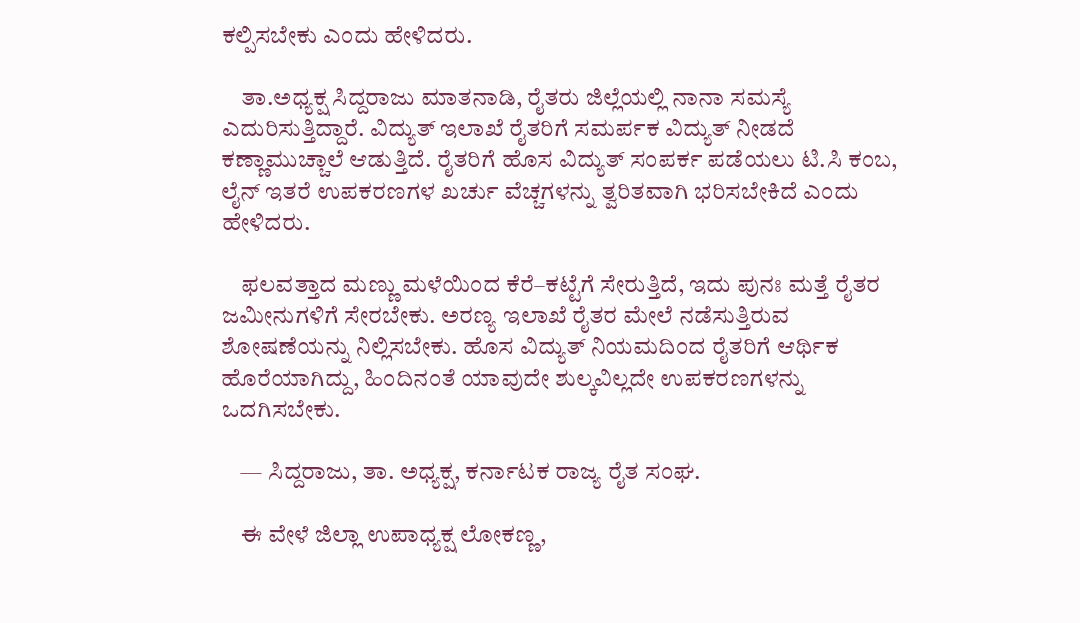ಕಲ್ಪಿಸಬೇಕು ಎಂದು ಹೇಳಿದರು.

    ತಾ.ಅಧ್ಯಕ್ಷ ಸಿದ್ದರಾಜು ಮಾತನಾಡಿ, ರೈತರು ಜಿಲ್ಲೆಯಲ್ಲಿ ನಾನಾ ಸಮಸ್ಯೆ ಎದುರಿಸುತ್ತಿದ್ದಾರೆ. ವಿದ್ಯುತ್ ಇಲಾಖೆ ರೈತರಿಗೆ ಸಮರ್ಪಕ ವಿದ್ಯುತ್ ನೀಡದೆ ಕಣ್ಣಾಮುಚ್ಚಾಲೆ ಆಡುತ್ತಿದೆ. ರೈತರಿಗೆ ಹೊಸ ವಿದ್ಯುತ್ ಸಂಪರ್ಕ ಪಡೆಯಲು ಟಿ.ಸಿ ಕಂಬ, ಲೈನ್ ಇತರೆ ಉಪಕರಣಗಳ ಖರ್ಚು ವೆಚ್ಚಗಳನ್ನು ತ್ವರಿತವಾಗಿ ಭರಿಸಬೇಕಿದೆ ಎಂದು ಹೇಳಿದರು.

    ಫಲವತ್ತಾದ ಮಣ್ಣು ಮಳೆಯಿಂದ ಕೆರೆ–ಕಟ್ಟೆಗೆ ಸೇರುತ್ತಿದೆ, ಇದು ಪುನಃ ಮತ್ತೆ ರೈತರ ಜಮೀನುಗಳಿಗೆ ಸೇರಬೇಕು. ಅರಣ್ಯ ಇಲಾಖೆ ರೈತರ ಮೇಲೆ ನಡೆಸುತ್ತಿರುವ ಶೋಷಣೆಯನ್ನು ನಿಲ್ಲಿಸಬೇಕು. ಹೊಸ ವಿದ್ಯುತ್ ನಿಯಮದಿಂದ ರೈತರಿಗೆ ಆರ್ಥಿಕ ಹೊರೆಯಾಗಿದ್ದು, ಹಿಂದಿನಂತೆ ಯಾವುದೇ ಶುಲ್ಕವಿಲ್ಲದೇ ಉಪಕರಣಗಳನ್ನು ಒದಗಿಸಬೇಕು.

    — ಸಿದ್ದರಾಜು, ತಾ. ಅಧ್ಯಕ್ಷ, ಕರ್ನಾಟಕ ರಾಜ್ಯ ರೈತ ಸಂಘ.

    ಈ ವೇಳೆ ಜಿಲ್ಲಾ ಉಪಾಧ್ಯಕ್ಷ ಲೋಕಣ್ಣ,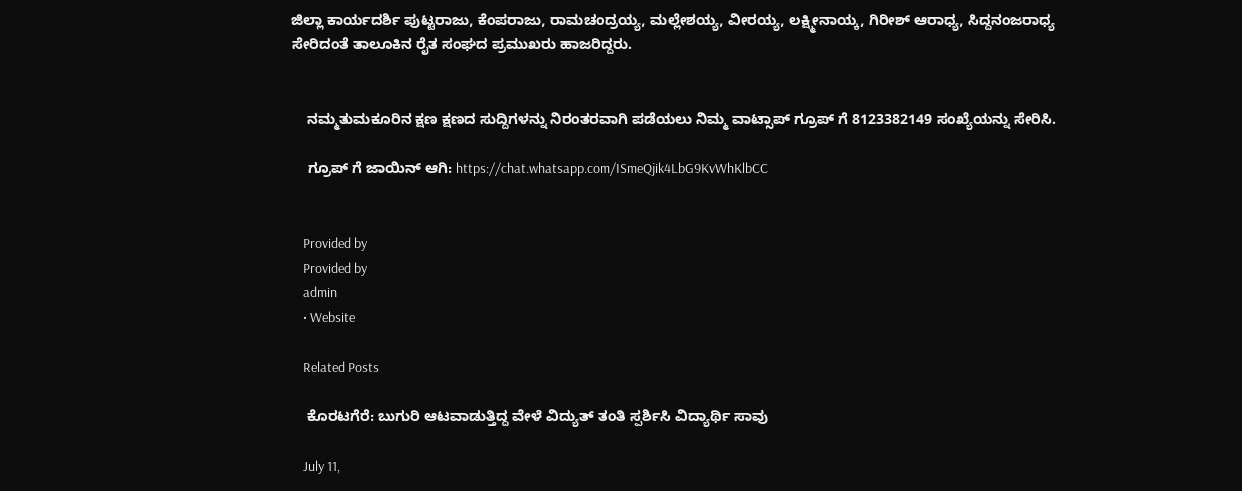ಜಿಲ್ಲಾ ಕಾರ್ಯದರ್ಶಿ ಪುಟ್ಟರಾಜು, ಕೆಂಪರಾಜು, ರಾಮಚಂದ್ರಯ್ಯ, ಮಲ್ಲೇಶಯ್ಯ, ವೀರಯ್ಯ, ಲಕ್ಷ್ಮೀನಾಯ್ಕ, ಗಿರೀಶ್ ಆರಾಧ್ಯ, ಸಿದ್ದನಂಜರಾಧ್ಯ ಸೇರಿದಂತೆ ತಾಲೂಕಿನ ರೈತ ಸಂಘದ ಪ್ರಮುಖರು ಹಾಜರಿದ್ದರು.


    ನಮ್ಮತುಮಕೂರಿನ ಕ್ಷಣ ಕ್ಷಣದ ಸುದ್ದಿಗಳನ್ನು ನಿರಂತರವಾಗಿ ಪಡೆಯಲು ನಿಮ್ಮ ವಾಟ್ಸಾಪ್ ಗ್ರೂಪ್ ಗೆ 8123382149 ಸಂಖ್ಯೆಯನ್ನು ಸೇರಿಸಿ.

    ಗ್ರೂಪ್ ಗೆ ಜಾಯಿನ್ ಆಗಿ: https://chat.whatsapp.com/ISmeQjik4LbG9KvWhKlbCC


    Provided by
    Provided by
    admin
    • Website

    Related Posts

    ಕೊರಟಗೆರೆ: ಬುಗುರಿ ಆಟವಾಡುತ್ತಿದ್ದ ವೇಳೆ ವಿದ್ಯುತ್ ತಂತಿ ಸ್ಪರ್ಶಿಸಿ ವಿದ್ಯಾರ್ಥಿ ಸಾವು

    July 11,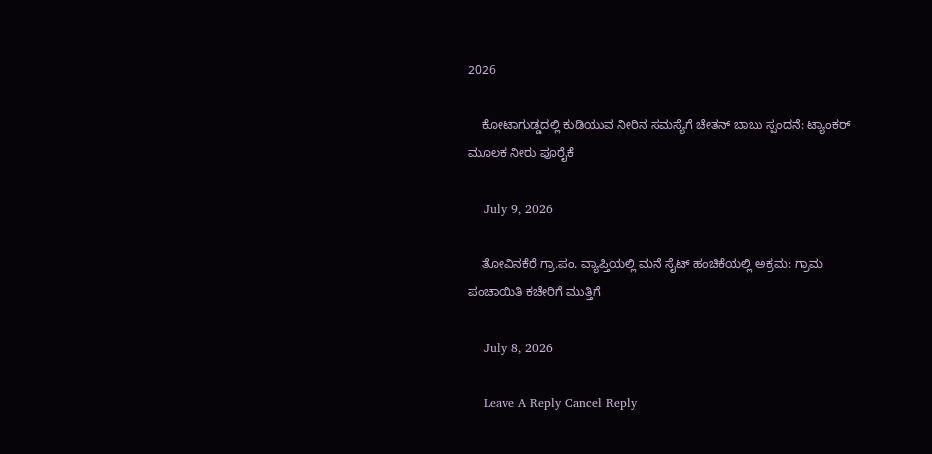2026

    ಕೋಟಾಗುಡ್ಡದಲ್ಲಿ ಕುಡಿಯುವ ನೀರಿನ ಸಮಸ್ಯೆಗೆ ಚೇತನ್ ಬಾಬು ಸ್ಪಂದನೆ: ಟ್ಯಾಂಕರ್ ಮೂಲಕ ನೀರು ಪೂರೈಕೆ

    July 9, 2026

    ತೋವಿನಕೆರೆ ಗ್ರಾ.ಪಂ. ವ್ಯಾಪ್ತಿಯಲ್ಲಿ ಮನೆ ಸೈಟ್ ಹಂಚಿಕೆಯಲ್ಲಿ ಅಕ್ರಮ: ಗ್ರಾಮ ಪಂಚಾಯಿತಿ ಕಚೇರಿಗೆ ಮುತ್ತಿಗೆ

    July 8, 2026

    Leave A Reply Cancel Reply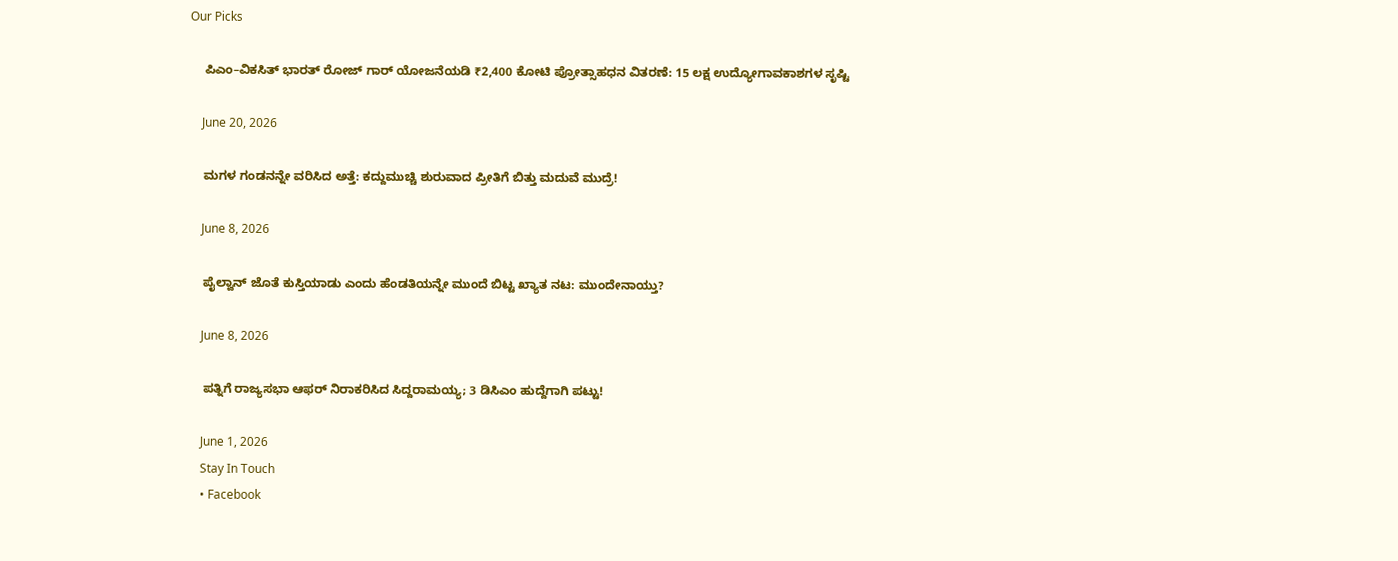Our Picks

    ಪಿಎಂ–ವಿಕಸಿತ್ ಭಾರತ್ ರೋಜ್‌ ಗಾರ್ ಯೋಜನೆಯಡಿ ₹2,400 ಕೋಟಿ ಪ್ರೋತ್ಸಾಹಧನ ವಿತರಣೆ: 15 ಲಕ್ಷ ಉದ್ಯೋಗಾವಕಾಶಗಳ ಸೃಷ್ಟಿ

    June 20, 2026

    ಮಗಳ ಗಂಡನನ್ನೇ ವರಿಸಿದ ಅತ್ತೆ: ಕದ್ದುಮುಚ್ಚಿ ಶುರುವಾದ ಪ್ರೀತಿಗೆ ಬಿತ್ತು ಮದುವೆ ಮುದ್ರೆ!

    June 8, 2026

    ಪೈಲ್ವಾನ್ ಜೊತೆ ಕುಸ್ತಿಯಾಡು ಎಂದು ಹೆಂಡತಿಯನ್ನೇ ಮುಂದೆ ಬಿಟ್ಟ ಖ್ಯಾತ ನಟ: ಮುಂದೇನಾಯ್ತು?

    June 8, 2026

    ಪತ್ನಿಗೆ ರಾಜ್ಯಸಭಾ ಆಫರ್ ನಿರಾಕರಿಸಿದ ಸಿದ್ದರಾಮಯ್ಯ; 3 ಡಿಸಿಎಂ ಹುದ್ದೆಗಾಗಿ ಪಟ್ಟು!

    June 1, 2026
    Stay In Touch
    • Facebook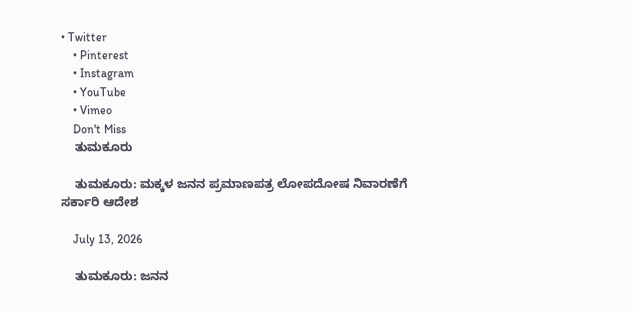• Twitter
    • Pinterest
    • Instagram
    • YouTube
    • Vimeo
    Don't Miss
    ತುಮಕೂರು

    ತುಮಕೂರು: ಮಕ್ಕಳ ಜನನ ಪ್ರಮಾಣಪತ್ರ ಲೋಪದೋಷ ನಿವಾರಣೆಗೆ ಸರ್ಕಾರಿ ಆದೇಶ

    July 13, 2026

    ತುಮಕೂರು: ಜನನ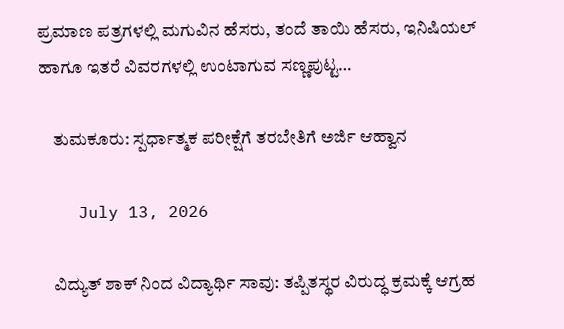ಪ್ರಮಾಣ ಪತ್ರಗಳಲ್ಲಿ ಮಗುವಿನ ಹೆಸರು, ತಂದೆ ತಾಯಿ ಹೆಸರು, ಇನಿಷಿಯಲ್ ಹಾಗೂ ಇತರೆ ವಿವರಗಳಲ್ಲಿ ಉಂಟಾಗುವ ಸಣ್ಣಪುಟ್ಟ…

    ತುಮಕೂರು: ಸ್ಪರ್ಧಾತ್ಮಕ ಪರೀಕ್ಷೆಗೆ ತರಬೇತಿಗೆ ಅರ್ಜಿ ಆಹ್ವಾನ

    July 13, 2026

    ವಿದ್ಯುತ್ ಶಾಕ್‌ ನಿಂದ ವಿದ್ಯಾರ್ಥಿ ಸಾವು: ತಪ್ಪಿತಸ್ಥರ ವಿರುದ್ಧ ಕ್ರಮಕ್ಕೆ ಆಗ್ರಹ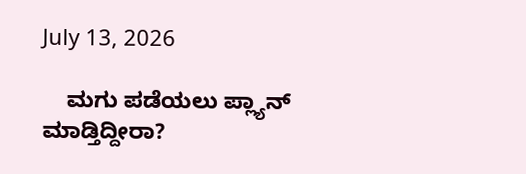July 13, 2026

    ಮಗು ಪಡೆಯಲು ಪ್ಲ್ಯಾನ್ ಮಾಡ್ತಿದ್ದೀರಾ?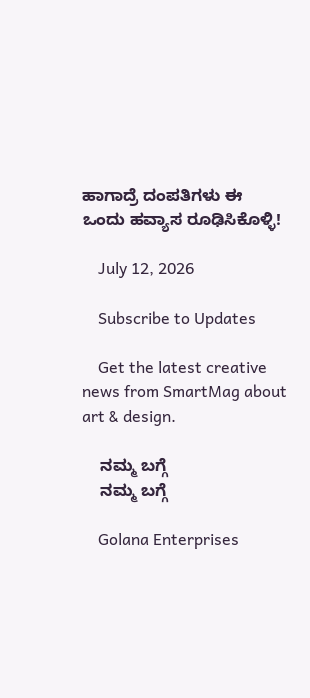ಹಾಗಾದ್ರೆ ದಂಪತಿಗಳು ಈ ಒಂದು ಹವ್ಯಾಸ ರೂಢಿಸಿಕೊಳ್ಳಿ!

    July 12, 2026

    Subscribe to Updates

    Get the latest creative news from SmartMag about art & design.

    ನಮ್ಮ ಬಗ್ಗೆ
    ನಮ್ಮ ಬಗ್ಗೆ

    Golana Enterprises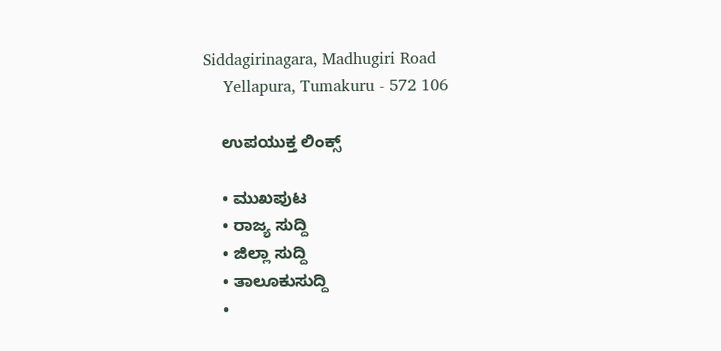Siddagirinagara, Madhugiri Road
    Yellapura, Tumakuru - 572 106

    ಉಪಯುಕ್ತ ಲಿಂಕ್ಸ್

    • ಮುಖಪುಟ
    • ರಾಜ್ಯ ಸುದ್ದಿ
    • ಜಿಲ್ಲಾ ಸುದ್ದಿ
    • ತಾಲೂಕುಸುದ್ದಿ
    •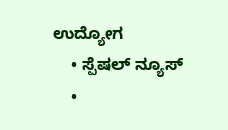ಉದ್ಯೋಗ
    • ಸ್ಪೆಷಲ್ ನ್ಯೂಸ್
    •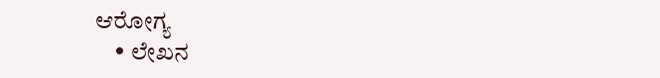ಆರೋಗ್ಯ
    • ಲೇಖನ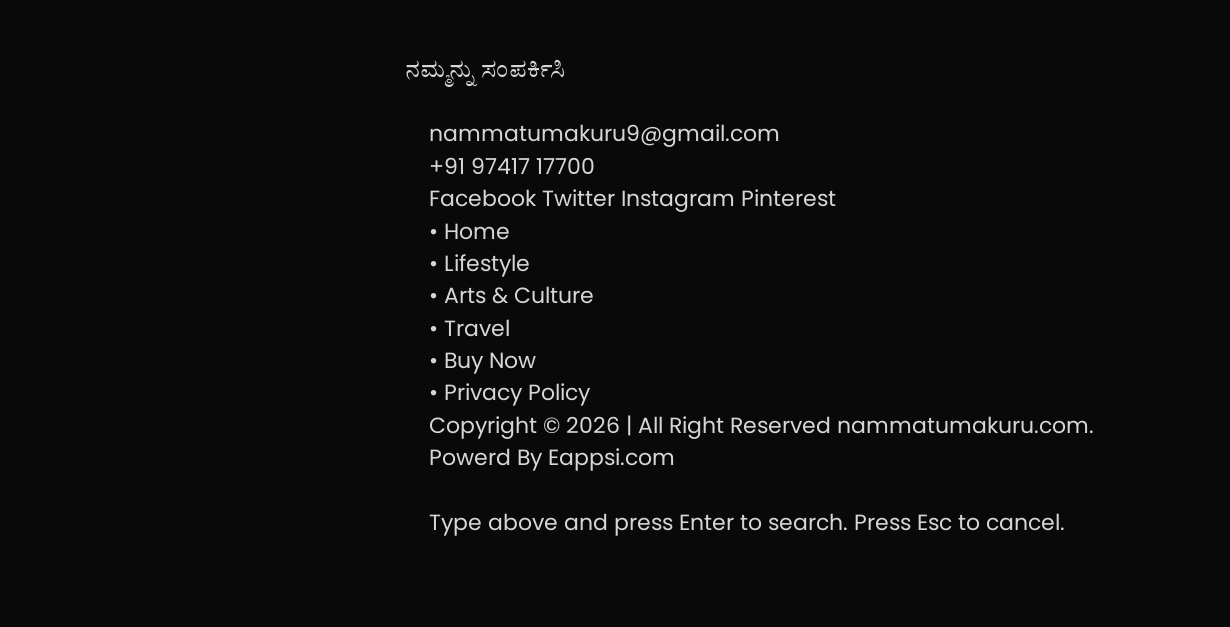ನಮ್ಮನ್ನು ಸಂಪರ್ಕಿಸಿ

    nammatumakuru9@gmail.com
    +91 97417 17700
    Facebook Twitter Instagram Pinterest
    • Home
    • Lifestyle
    • Arts & Culture
    • Travel
    • Buy Now
    • Privacy Policy
    Copyright © 2026 | All Right Reserved nammatumakuru.com.
    Powerd By Eappsi.com

    Type above and press Enter to search. Press Esc to cancel.